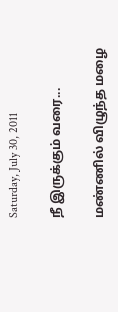Saturday, July 30, 2011

நீ இருக்கும் வரை...

மண்ணில் விழுந்த மழை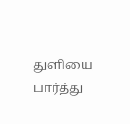துளியை பார்த்து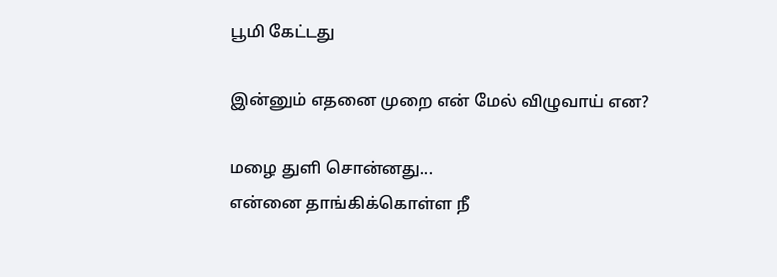பூமி கேட்டது

இன்னும் எதனை முறை என் மேல் விழுவாய் என?

மழை துளி சொன்னது...
என்னை தாங்கிக்கொள்ள நீ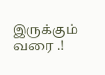இருக்கும் வரை .!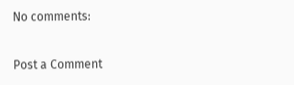No comments:

Post a Comment